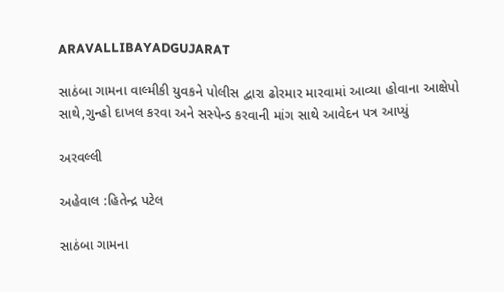ARAVALLIBAYADGUJARAT

સાઠંબા ગામના વાલ્મીકી યુવકને પોલીસ દ્વારા ઢોરમાર મારવામાં આવ્યા હોવાના આક્ષેપો સાથે,ગુન્હો દાખલ કરવા અને સસ્પેન્ડ કરવાની માંગ સાથે આવેદન પત્ર આપ્યું

અરવલ્લી

અહેવાલ :હિતેન્દ્ર પટેલ

સાઠંબા ગામના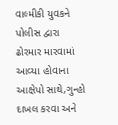વાલ્મીકી યુવકને પોલીસ દ્વારા ઢોરમાર મારવામાં આવ્યા હોવાના આક્ષેપો સાથે,ગુન્હો દાખલ કરવા અને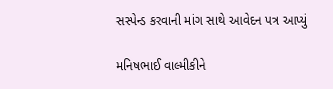સસ્પેન્ડ કરવાની માંગ સાથે આવેદન પત્ર આપ્યું

મનિષભાઈ વાલ્મીકીને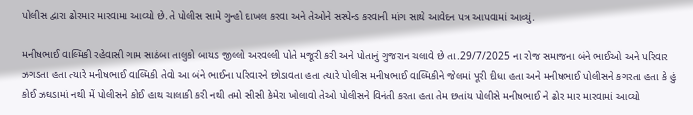પોલીસ દ્વારા ઢોરમાર મારવામા આવ્યો છે.તે પોલીસ સામે ગુન્હો દાખલ કરવા અને તેઓને સસ્પેન્ડ કરવાની માંગ સાથે આવેદન પત્ર આપવામાં આવ્યું.

મનીષભાઈ વાલ્મિકી રહેવાસી ગામ સાઠંબા તાલુકો બાયડ જીલ્લો અરવલ્લી પોતે મજૂરી કરી અને પોતાનું ગુજરાન ચલાવે છે તા.29/7/2025 ના રોજ સમાજના બંને ભાઈઓ અને પરિવાર ઝગડતા હતા ત્યારે મનીષભાઈ વાલ્મિકી તેવો આ બંને ભાઈના પરિવારને છોડાવતા હતા ત્યારે પોલીસ મનીષભાઈ વાલ્મિકીને જેલમાં પૂરી દીધા હતા અને મનીષભાઈ પોલીસને કગરતા હતા કે હું કોઈ ઝઘડામાં નથી મેં પોલીસને કોઈ હાથ ચાલાકી કરી નથી તમો સીસી કેમેરા ખોલાવો તેઓ પોલીસને વિનંતી કરતા હતા તેમ છતાંય પોલીસે મનીષભાઈ ને ઢોર માર મારવામાં આવ્યો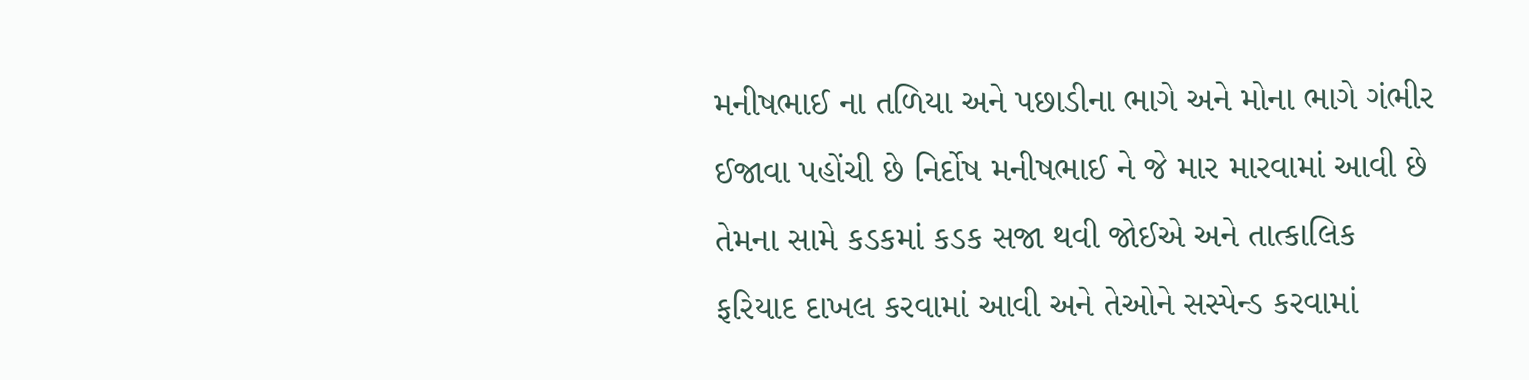મનીષભાઈ ના તળિયા અને પછાડીના ભાગે અને મોના ભાગે ગંભીર ઈજાવા પહોંચી છે નિર્દોષ મનીષભાઈ ને જે માર મારવામાં આવી છે તેમના સામે કડકમાં કડક સજા થવી જોઈએ અને તાત્કાલિક ફરિયાદ દાખલ કરવામાં આવી અને તેઓને સસ્પેન્ડ કરવામાં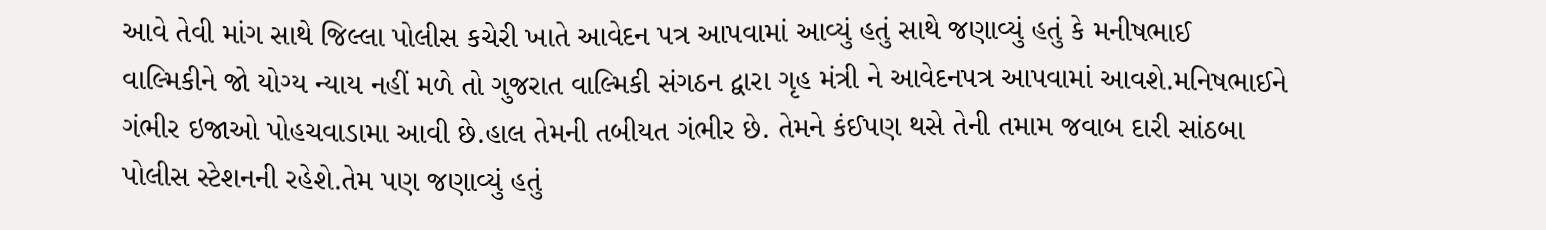આવે તેવી માંગ સાથે જિલ્લા પોલીસ કચેરી ખાતે આવેદન પત્ર આપવામાં આવ્યું હતું સાથે જણાવ્યું હતું કે મનીષભાઈ વાલ્મિકીને જો યોગ્ય ન્યાય નહીં મળે તો ગુજરાત વાલ્મિકી સંગઠન દ્વારા ગૃહ મંત્રી ને આવેદનપત્ર આપવામાં આવશે.મનિષભાઈને ગંભીર ઇજાઓ પોહચવાડામા આવી છે.હાલ તેમની તબીયત ગંભીર છે. તેમને કંઈપણ થસે તેની તમામ જવાબ દારી સાંઠબા પોલીસ સ્ટેશનની રહેશે.તેમ પણ જણાવ્યું હતું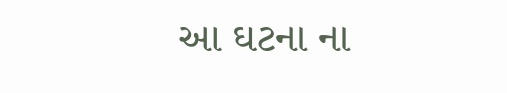આ ઘટના ના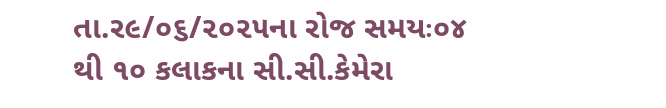તા.ર૯/૦૬/૨૦૨૫ના રોજ સમયઃ૦૪ થી ૧૦ કલાકના સી.સી.કેમેરા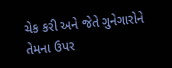ચેક કરી અને જેતે ગુનેગારોને તેમના ઉપર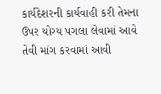કાર્યદેશરની કાર્યવાહી કરી તેમના ઉપર યોગ્ય પગલા લેવામાં આવે તેવી માંગ કરવામાં આવી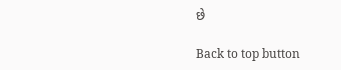છે

Back to top button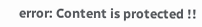error: Content is protected !!